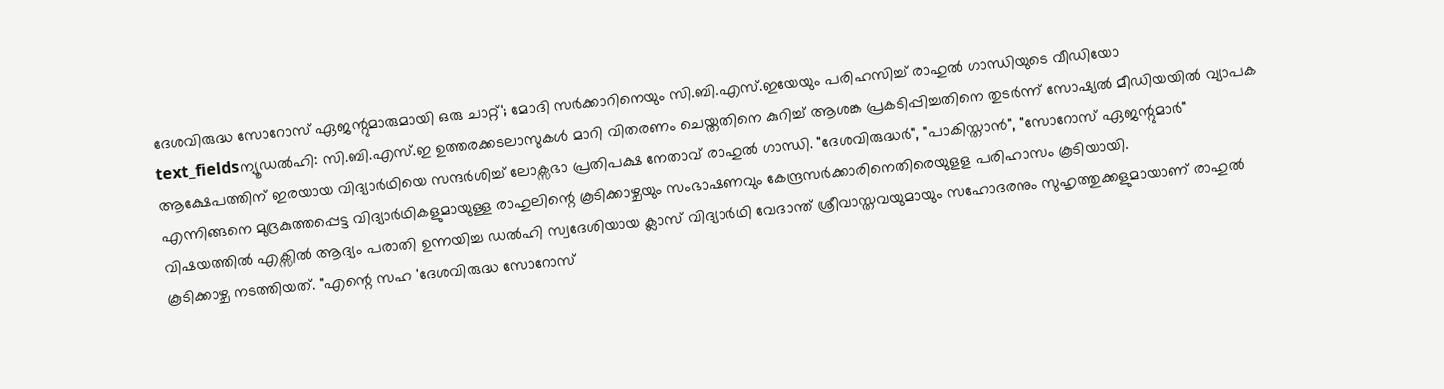ദേശവിരുദ്ധ സോറോസ് ഏജന്റുമാരുമായി ഒരു ചാറ്റ്'; മോദി സർക്കാറിനെയും സി.ബി.എസ്.ഇയേയും പരിഹസിച്ച് രാഹുൽ ഗാന്ധിയുടെ വീഡിയോ
text_fieldsന്യൂഡൽഹി: സി.ബി.എസ്.ഇ ഉത്തരക്കടലാസുകൾ മാറി വിതരണം ചെയ്തതിനെ കുറിച്ച് ആശങ്ക പ്രകടിപ്പിച്ചതിനെ തുടർന്ന് സോഷ്യൽ മീഡിയയിൽ വ്യാപക ആക്ഷേപത്തിന് ഇരയായ വിദ്യാർഥിയെ സന്ദർശിച്ച് ലോക്സഭാ പ്രതിപക്ഷ നേതാവ് രാഹുൽ ഗാന്ധി. "ദേശവിരുദ്ധർ", "പാകിസ്താൻ", "സോറോസ് ഏജന്റുമാർ" എന്നിങ്ങനെ മുദ്രകുത്തപ്പെട്ട വിദ്യാർഥികളുമായുള്ള രാഹുലിന്റെ കൂടിക്കാഴ്ചയും സംഭാഷണവും കേന്ദ്രസർക്കാരിനെതിരെയുളള പരിഹാസം കൂടിയായി.
വിഷയത്തിൽ എക്സിൽ ആദ്യം പരാതി ഉന്നയിച്ച ഡൽഹി സ്വദേശിയായ ക്ലാസ് വിദ്യാർഥി വേദാന്ത് ശ്രീവാസ്തവയുമായും സഹോദരനും സുഹൃത്തുക്കളുമായാണ് രാഹുൽ കൂടിക്കാഴ്ച നടത്തിയത്. "എന്റെ സഹ 'ദേശവിരുദ്ധ സോറോസ്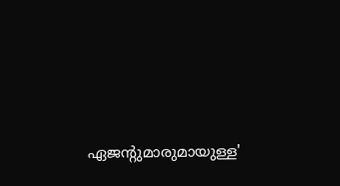ഏജന്റുമാരുമായുള്ള'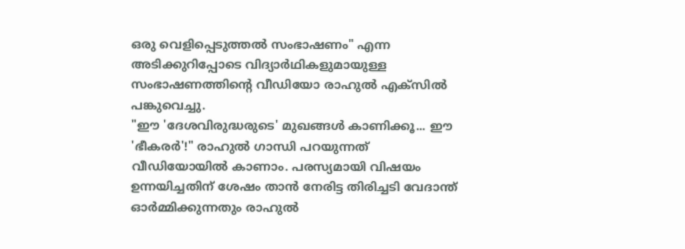ഒരു വെളിപ്പെടുത്തൽ സംഭാഷണം" എന്ന അടിക്കുറിപ്പോടെ വിദ്യാർഥികളുമായുള്ള സംഭാഷണത്തിന്റെ വീഡിയോ രാഹുൽ എക്സിൽ പങ്കുവെച്ചു.
"ഈ 'ദേശവിരുദ്ധരുടെ' മുഖങ്ങൾ കാണിക്കൂ... ഈ 'ഭീകരർ'!" രാഹുൽ ഗാന്ധി പറയുന്നത് വീഡിയോയിൽ കാണാം. പരസ്യമായി വിഷയം ഉന്നയിച്ചതിന് ശേഷം താൻ നേരിട്ട തിരിച്ചടി വേദാന്ത് ഓർമ്മിക്കുന്നതും രാഹുൽ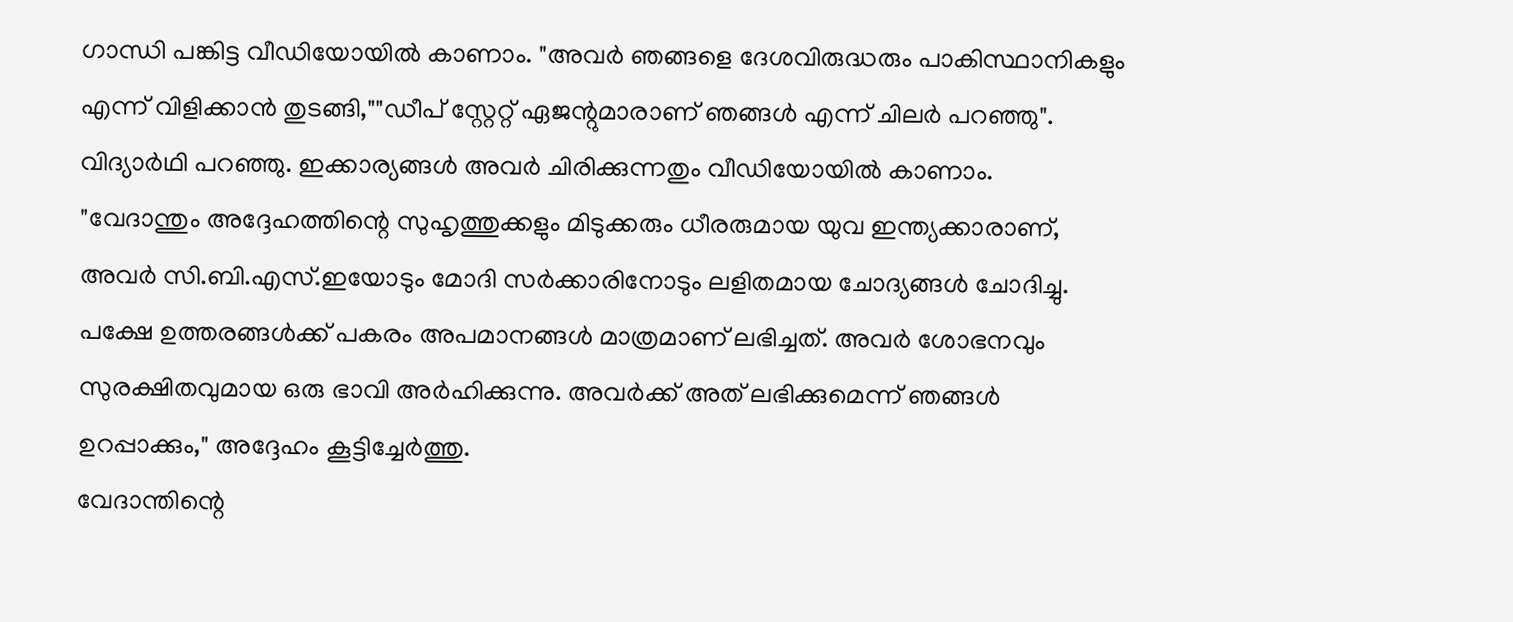ഗാന്ധി പങ്കിട്ട വീഡിയോയിൽ കാണാം. "അവർ ഞങ്ങളെ ദേശവിരുദ്ധരും പാകിസ്ഥാനികളും എന്ന് വിളിക്കാൻ തുടങ്ങി,""ഡീപ് സ്റ്റേറ്റ് ഏജന്റുമാരാണ് ഞങ്ങൾ എന്ന് ചിലർ പറഞ്ഞു". വിദ്യാർഥി പറഞ്ഞു. ഇക്കാര്യങ്ങൾ അവർ ചിരിക്കുന്നതും വീഡിയോയിൽ കാണാം.
"വേദാന്തും അദ്ദേഹത്തിന്റെ സുഹൃത്തുക്കളും മിടുക്കരും ധീരരുമായ യുവ ഇന്ത്യക്കാരാണ്, അവർ സി.ബി.എസ്.ഇയോടും മോദി സർക്കാരിനോടും ലളിതമായ ചോദ്യങ്ങൾ ചോദിച്ചു. പക്ഷേ ഉത്തരങ്ങൾക്ക് പകരം അപമാനങ്ങൾ മാത്രമാണ് ലഭിച്ചത്. അവർ ശോഭനവും സുരക്ഷിതവുമായ ഒരു ഭാവി അർഹിക്കുന്നു. അവർക്ക് അത് ലഭിക്കുമെന്ന് ഞങ്ങൾ ഉറപ്പാക്കും," അദ്ദേഹം കൂട്ടിച്ചേർത്തു.
വേദാന്തിന്റെ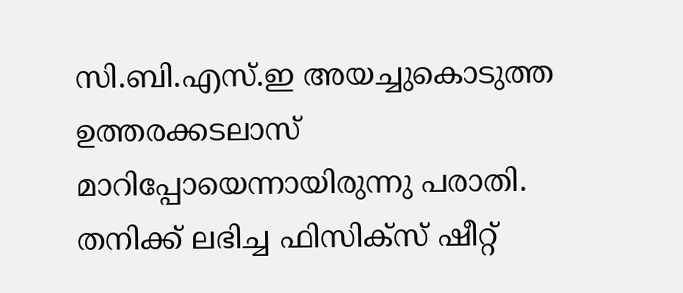സി.ബി.എസ്.ഇ അയച്ചുകൊടുത്ത ഉത്തരക്കടലാസ് മാറിപ്പോയെന്നായിരുന്നു പരാതി. തനിക്ക് ലഭിച്ച ഫിസിക്സ് ഷീറ്റ്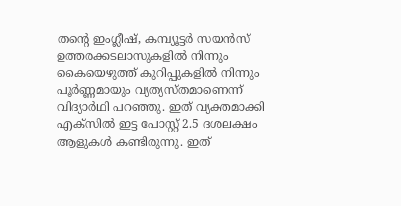തന്റെ ഇംഗ്ലീഷ്, കമ്പ്യൂട്ടർ സയൻസ് ഉത്തരക്കടലാസുകളിൽ നിന്നും കൈയെഴുത്ത് കുറിപ്പുകളിൽ നിന്നും പൂർണ്ണമായും വ്യത്യസ്തമാണെന്ന് വിദ്യാർഥി പറഞ്ഞു. ഇത് വ്യക്തമാക്കി എക്സിൽ ഇട്ട പോസ്റ്റ് 2.5 ദശലക്ഷം ആളുകൾ കണ്ടിരുന്നു. ഇത്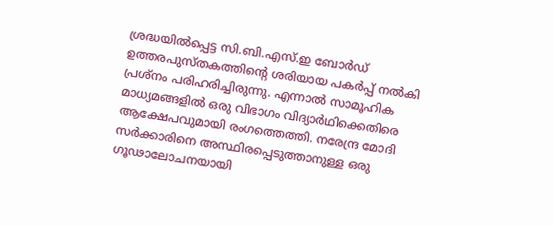ശ്രദ്ധയിൽപ്പെട്ട സി.ബി.എസ്.ഇ ബോർഡ് ഉത്തരപുസ്തകത്തിന്റെ ശരിയായ പകർപ്പ് നൽകി പ്രശ്നം പരിഹരിച്ചിരുന്നു. എന്നാൽ സാമൂഹിക മാധ്യമങ്ങളിൽ ഒരു വിഭാഗം വിദ്യാർഥിക്കെതിരെ ആക്ഷേപവുമായി രംഗത്തെത്തി. നരേന്ദ്ര മോദി സർക്കാരിനെ അസ്ഥിരപ്പെടുത്താനുള്ള ഒരു ഗൂഢാലോചനയായി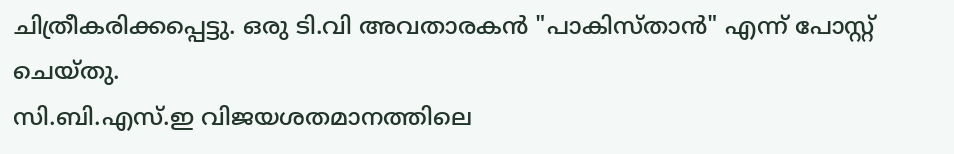ചിത്രീകരിക്കപ്പെട്ടു. ഒരു ടി.വി അവതാരകൻ "പാകിസ്താൻ" എന്ന് പോസ്റ്റ് ചെയ്തു.
സി.ബി.എസ്.ഇ വിജയശതമാനത്തിലെ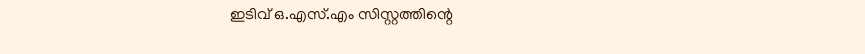ഇടിവ് ഒ.എസ്.എം സിസ്റ്റത്തിന്റെ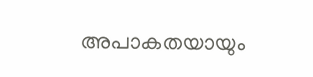അപാകതയായും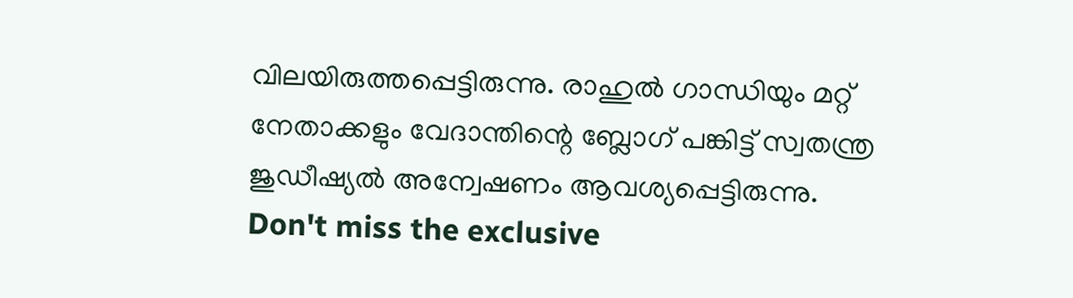വിലയിരുത്തപ്പെട്ടിരുന്നു. രാഹുൽ ഗാന്ധിയും മറ്റ് നേതാക്കളും വേദാന്തിന്റെ ബ്ലോഗ് പങ്കിട്ട് സ്വതന്ത്ര ജുഡീഷ്യൽ അന്വേഷണം ആവശ്യപ്പെട്ടിരുന്നു.
Don't miss the exclusive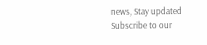news, Stay updated
Subscribe to our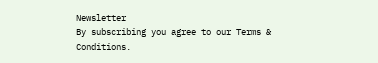Newsletter
By subscribing you agree to our Terms & Conditions.